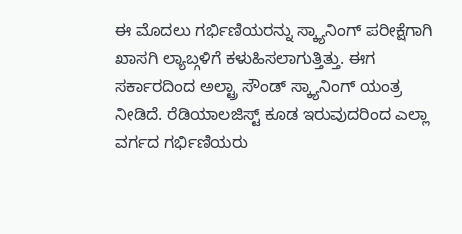ಈ ಮೊದಲು ಗರ್ಭಿಣಿಯರನ್ನು ಸ್ಕ್ಯಾನಿಂಗ್ ಪರೀಕ್ಷೆಗಾಗಿ ಖಾಸಗಿ ಲ್ಯಾಬ್ಗಳಿಗೆ ಕಳುಹಿಸಲಾಗುತ್ತಿತ್ತು. ಈಗ ಸರ್ಕಾರದಿಂದ ಅಲ್ಟ್ರಾ ಸೌಂಡ್ ಸ್ಕ್ಯಾನಿಂಗ್ ಯಂತ್ರ ನೀಡಿದೆ. ರೆಡಿಯಾಲಜಿಸ್ಟ್ ಕೂಡ ಇರುವುದರಿಂದ ಎಲ್ಲಾ ವರ್ಗದ ಗರ್ಭಿಣಿಯರು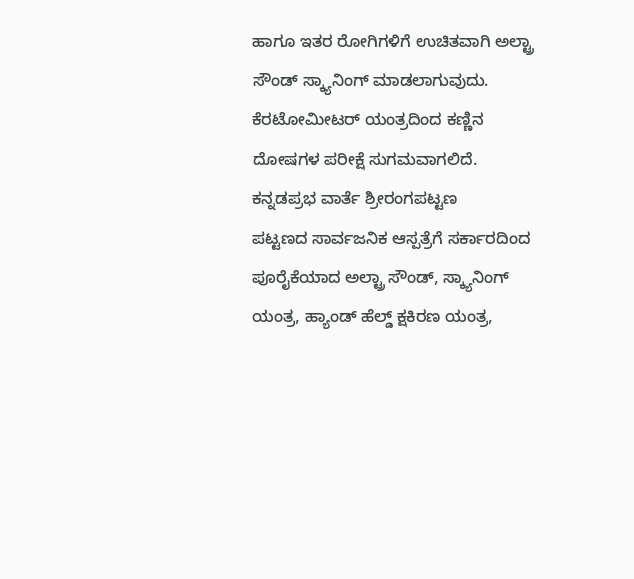ಹಾಗೂ ಇತರ ರೋಗಿಗಳಿಗೆ ಉಚಿತವಾಗಿ ಅಲ್ಟ್ರಾ ಸೌಂಡ್ ಸ್ಕ್ಯಾನಿಂಗ್ ಮಾಡಲಾಗುವುದು. ಕೆರಟೋಮೀಟರ್ ಯಂತ್ರದಿಂದ ಕಣ್ಣಿನ ದೋಷಗಳ ಪರೀಕ್ಷೆ ಸುಗಮವಾಗಲಿದೆ.
ಕನ್ನಡಪ್ರಭ ವಾರ್ತೆ ಶ್ರೀರಂಗಪಟ್ಟಣ
ಪಟ್ಟಣದ ಸಾರ್ವಜನಿಕ ಆಸ್ಪತ್ರೆಗೆ ಸರ್ಕಾರದಿಂದ ಪೂರೈಕೆಯಾದ ಅಲ್ಟ್ರಾ ಸೌಂಡ್, ಸ್ಕ್ಯಾನಿಂಗ್ ಯಂತ್ರ, ಹ್ಯಾಂಡ್ ಹೆಲ್ಡ್ ಕ್ಷಕಿರಣ ಯಂತ್ರ,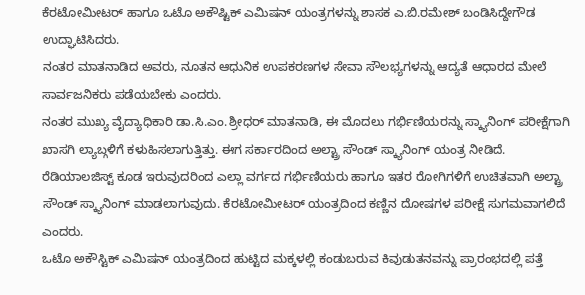ಕೆರಟೋಮೀಟರ್ ಹಾಗೂ ಒಟೊ ಅಕೌಷ್ಟಿಕ್ ಎಮಿಷನ್ ಯಂತ್ರಗಳನ್ನು ಶಾಸಕ ಎ.ಬಿ.ರಮೇಶ್ ಬಂಡಿಸಿದ್ದೇಗೌಡ ಉದ್ಘಾಟಿಸಿದರು.
ನಂತರ ಮಾತನಾಡಿದ ಅವರು, ನೂತನ ಆಧುನಿಕ ಉಪಕರಣಗಳ ಸೇವಾ ಸೌಲಭ್ಯಗಳನ್ನು ಆದ್ಯತೆ ಆಧಾರದ ಮೇಲೆ ಸಾರ್ವಜನಿಕರು ಪಡೆಯಬೇಕು ಎಂದರು.
ನಂತರ ಮುಖ್ಯ ವೈದ್ಯಾಧಿಕಾರಿ ಡಾ.ಸಿ.ಎಂ.ಶ್ರೀಧರ್ ಮಾತನಾಡಿ, ಈ ಮೊದಲು ಗರ್ಭಿಣಿಯರನ್ನು ಸ್ಕ್ಯಾನಿಂಗ್ ಪರೀಕ್ಷೆಗಾಗಿ ಖಾಸಗಿ ಲ್ಯಾಬ್ಗಳಿಗೆ ಕಳುಹಿಸಲಾಗುತ್ತಿತ್ತು. ಈಗ ಸರ್ಕಾರದಿಂದ ಅಲ್ಟ್ರಾ ಸೌಂಡ್ ಸ್ಕ್ಯಾನಿಂಗ್ ಯಂತ್ರ ನೀಡಿದೆ. ರೆಡಿಯಾಲಜಿಸ್ಟ್ ಕೂಡ ಇರುವುದರಿಂದ ಎಲ್ಲಾ ವರ್ಗದ ಗರ್ಭಿಣಿಯರು ಹಾಗೂ ಇತರ ರೋಗಿಗಳಿಗೆ ಉಚಿತವಾಗಿ ಅಲ್ಟ್ರಾ ಸೌಂಡ್ ಸ್ಕ್ಯಾನಿಂಗ್ ಮಾಡಲಾಗುವುದು. ಕೆರಟೋಮೀಟರ್ ಯಂತ್ರದಿಂದ ಕಣ್ಣಿನ ದೋಷಗಳ ಪರೀಕ್ಷೆ ಸುಗಮವಾಗಲಿದೆ ಎಂದರು.
ಒಟೊ ಅಕೌಸ್ಟಿಕ್ ಎಮಿಷನ್ ಯಂತ್ರದಿಂದ ಹುಟ್ಟಿದ ಮಕ್ಕಳಲ್ಲಿ ಕಂಡುಬರುವ ಕಿವುಡುತನವನ್ನು ಪ್ರಾರಂಭದಲ್ಲಿ ಪತ್ತೆ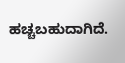ಹಚ್ಚಬಹುದಾಗಿದೆ.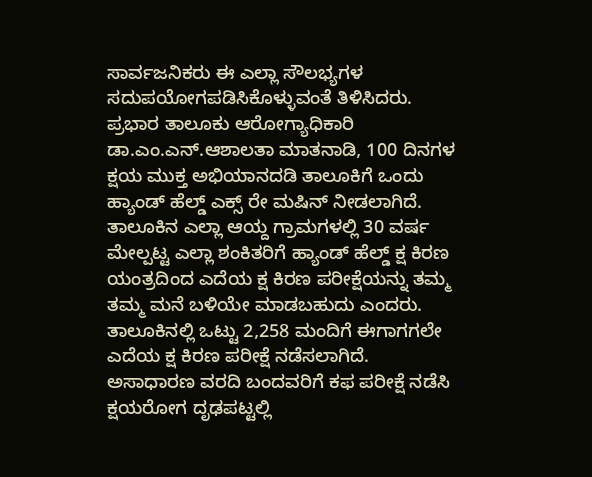ಸಾರ್ವಜನಿಕರು ಈ ಎಲ್ಲಾ ಸೌಲಭ್ಯಗಳ ಸದುಪಯೋಗಪಡಿಸಿಕೊಳ್ಳುವಂತೆ ತಿಳಿಸಿದರು.
ಪ್ರಭಾರ ತಾಲೂಕು ಆರೋಗ್ಯಾಧಿಕಾರಿ ಡಾ.ಎಂ.ಎನ್.ಆಶಾಲತಾ ಮಾತನಾಡಿ, 100 ದಿನಗಳ ಕ್ಷಯ ಮುಕ್ತ ಅಭಿಯಾನದಡಿ ತಾಲೂಕಿಗೆ ಒಂದು ಹ್ಯಾಂಡ್ ಹೆಲ್ಡ್ ಎಕ್ಸ್ ರೇ ಮಷಿನ್ ನೀಡಲಾಗಿದೆ. ತಾಲೂಕಿನ ಎಲ್ಲಾ ಆಯ್ದ ಗ್ರಾಮಗಳಲ್ಲಿ 30 ವರ್ಷ ಮೇಲ್ಪಟ್ಟ ಎಲ್ಲಾ ಶಂಕಿತರಿಗೆ ಹ್ಯಾಂಡ್ ಹೆಲ್ಡ್ ಕ್ಷ ಕಿರಣ ಯಂತ್ರದಿಂದ ಎದೆಯ ಕ್ಷ ಕಿರಣ ಪರೀಕ್ಷೆಯನ್ನು ತಮ್ಮ ತಮ್ಮ ಮನೆ ಬಳಿಯೇ ಮಾಡಬಹುದು ಎಂದರು.
ತಾಲೂಕಿನಲ್ಲಿ ಒಟ್ಟು 2,258 ಮಂದಿಗೆ ಈಗಾಗಗಲೇ ಎದೆಯ ಕ್ಷ ಕಿರಣ ಪರೀಕ್ಷೆ ನಡೆಸಲಾಗಿದೆ. ಅಸಾಧಾರಣ ವರದಿ ಬಂದವರಿಗೆ ಕಫ ಪರೀಕ್ಷೆ ನಡೆಸಿ ಕ್ಷಯರೋಗ ದೃಢಪಟ್ಟಲ್ಲಿ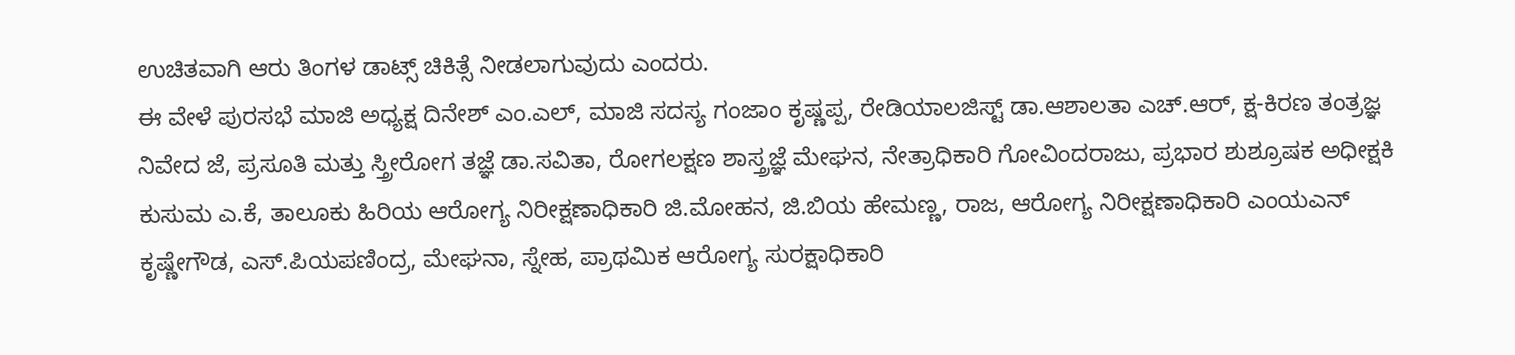ಉಚಿತವಾಗಿ ಆರು ತಿಂಗಳ ಡಾಟ್ಸ್ ಚಿಕಿತ್ಸೆ ನೀಡಲಾಗುವುದು ಎಂದರು.
ಈ ವೇಳೆ ಪುರಸಭೆ ಮಾಜಿ ಅಧ್ಯಕ್ಷ ದಿನೇಶ್ ಎಂ.ಎಲ್, ಮಾಜಿ ಸದಸ್ಯ ಗಂಜಾಂ ಕೃಷ್ಣಪ್ಪ, ರೇಡಿಯಾಲಜಿಸ್ಟ್ ಡಾ.ಆಶಾಲತಾ ಎಚ್.ಆರ್, ಕ್ಷ-ಕಿರಣ ತಂತ್ರಜ್ಞ ನಿವೇದ ಜೆ, ಪ್ರಸೂತಿ ಮತ್ತು ಸ್ತ್ರೀರೋಗ ತಜ್ಞೆ ಡಾ.ಸವಿತಾ, ರೋಗಲಕ್ಷಣ ಶಾಸ್ತ್ರಜ್ಞೆ ಮೇಘನ, ನೇತ್ರಾಧಿಕಾರಿ ಗೋವಿಂದರಾಜು, ಪ್ರಭಾರ ಶುಶ್ರೂಷಕ ಅಧೀಕ್ಷಕಿ ಕುಸುಮ ಎ.ಕೆ, ತಾಲೂಕು ಹಿರಿಯ ಆರೋಗ್ಯ ನಿರೀಕ್ಷಣಾಧಿಕಾರಿ ಜಿ.ಮೋಹನ, ಜಿ.ಬಿಯ ಹೇಮಣ್ಣ, ರಾಜ, ಆರೋಗ್ಯ ನಿರೀಕ್ಷಣಾಧಿಕಾರಿ ಎಂಯಎನ್ ಕೃಷ್ಣೇಗೌಡ, ಎಸ್.ಪಿಯಪಣಿಂದ್ರ, ಮೇಘನಾ, ಸ್ನೇಹ, ಪ್ರಾಥಮಿಕ ಆರೋಗ್ಯ ಸುರಕ್ಷಾಧಿಕಾರಿ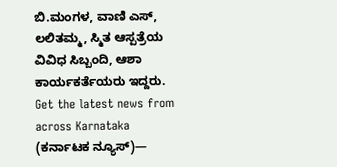ಬಿ.ಮಂಗಳ, ವಾಣಿ ಎಸ್, ಲಲಿತಮ್ಮ, ಸ್ಮಿತ ಆಸ್ಪತ್ರೆಯ ವಿವಿಧ ಸಿಬ್ಬಂದಿ, ಆಶಾ ಕಾರ್ಯಕರ್ತೆಯರು ಇದ್ದರು.
Get the latest news from across Karnataka (ಕರ್ನಾಟಕ ನ್ಯೂಸ್)—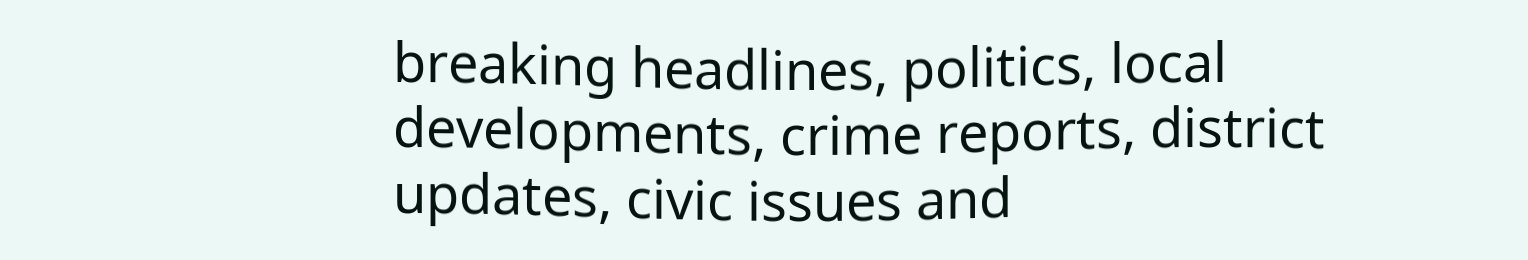breaking headlines, politics, local developments, crime reports, district updates, civic issues and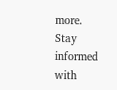more. Stay informed with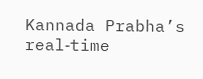Kannada Prabha’s real‑time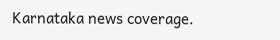Karnataka news coverage.